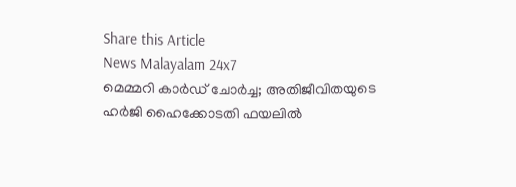Share this Article
News Malayalam 24x7
മെമ്മറി കാര്‍ഡ് ചോര്‍ച്ച; അതിജീവിതയുടെ ഹര്‍ജി ഹൈക്കോടതി ഫയലില്‍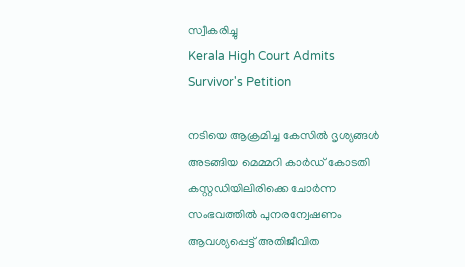സ്വീകരിച്ചു
Kerala High Court Admits Survivor's Petition

നടിയെ ആക്രമിച്ച കേസിൽ ദൃശ്യങ്ങൾ അടങ്ങിയ മെമ്മറി കാർഡ് കോടതി കസ്റ്റഡിയിലിരിക്കെ ചോർന്ന സംഭവത്തിൽ പുനരന്വേഷണം ആവശ്യപ്പെട്ട് അതിജീവിത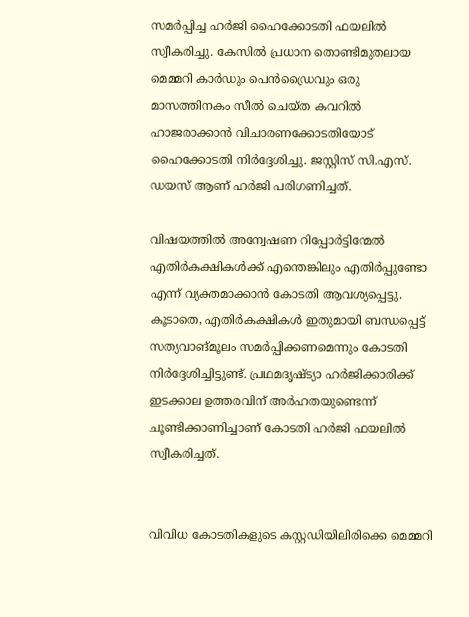സമർപ്പിച്ച ഹർജി ഹൈക്കോടതി ഫയലിൽ സ്വീകരിച്ചു. കേസിൽ പ്രധാന തൊണ്ടിമുതലായ മെമ്മറി കാർഡും പെൻഡ്രൈവും ഒരു മാസത്തിനകം സീൽ ചെയ്ത കവറിൽ ഹാജരാക്കാൻ വിചാരണക്കോടതിയോട് ഹൈക്കോടതി നിർദ്ദേശിച്ചു. ജസ്റ്റിസ് സി.എസ്. ഡയസ് ആണ് ഹർജി പരിഗണിച്ചത്.

വിഷയത്തിൽ അന്വേഷണ റിപ്പോർട്ടിന്മേൽ എതിർകക്ഷികൾക്ക് എന്തെങ്കിലും എതിർപ്പുണ്ടോ എന്ന് വ്യക്തമാക്കാൻ കോടതി ആവശ്യപ്പെട്ടു. കൂടാതെ, എതിർകക്ഷികൾ ഇതുമായി ബന്ധപ്പെട്ട് സത്യവാങ്മൂലം സമർപ്പിക്കണമെന്നും കോടതി നിർദ്ദേശിച്ചിട്ടുണ്ട്. പ്രഥമദൃഷ്ട്യാ ഹർജിക്കാരിക്ക് ഇടക്കാല ഉത്തരവിന് അർഹതയുണ്ടെന്ന് ചൂണ്ടിക്കാണിച്ചാണ് കോടതി ഹർജി ഫയലിൽ സ്വീകരിച്ചത്.


വിവിധ കോടതികളുടെ കസ്റ്റഡിയിലിരിക്കെ മെമ്മറി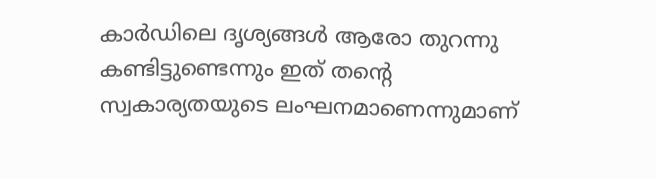കാർഡിലെ ദൃശ്യങ്ങൾ ആരോ തുറന്നു കണ്ടിട്ടുണ്ടെന്നും ഇത് തന്റെ സ്വകാര്യതയുടെ ലംഘനമാണെന്നുമാണ്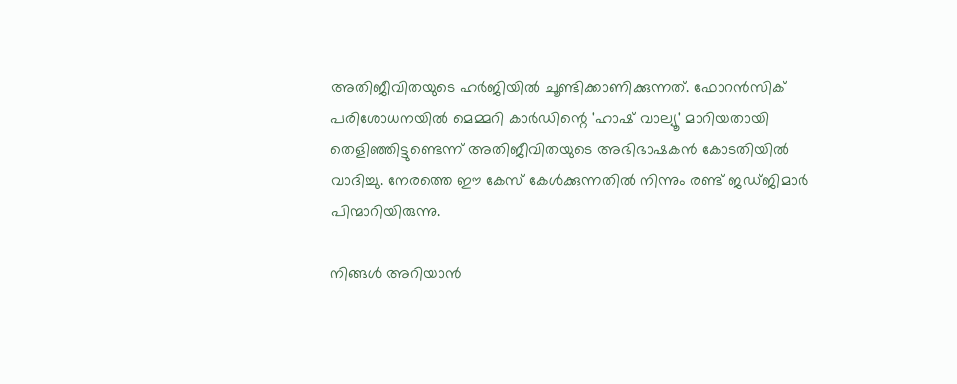അതിജീവിതയുടെ ഹർജിയിൽ ചൂണ്ടിക്കാണിക്കുന്നത്. ഫോറൻസിക് പരിശോധനയിൽ മെമ്മറി കാർഡിന്റെ 'ഹാഷ് വാല്യൂ' മാറിയതായി തെളിഞ്ഞിട്ടുണ്ടെന്ന് അതിജീവിതയുടെ അഭിഭാഷകൻ കോടതിയിൽ വാദിച്ചു. നേരത്തെ ഈ കേസ് കേൾക്കുന്നതിൽ നിന്നും രണ്ട് ജഡ്ജിമാർ പിന്മാറിയിരുന്നു.

നിങ്ങൾ അറിയാൻ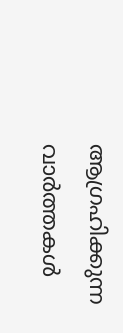ആഗ്രഹിക്കുന്ന വാർത്തകൾ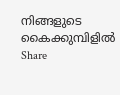നിങ്ങളുടെ കൈക്കുമ്പിളിൽ
Share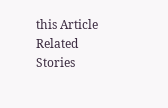this Article
Related Stories